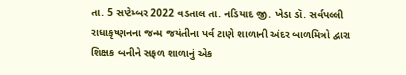તા. 5 સપ્ટેમ્બર 2022 વડતાલ તા. નડિયાદ જી. ખેડા ડૉ. સર્વપલ્લી રાધાકૃષ્ણનના જન્મ જયંતીના પર્વ ટાણે શાળાની અંદર બાળમિત્રો દ્વારા શિક્ષક બનીને સફળ શાળાનું એક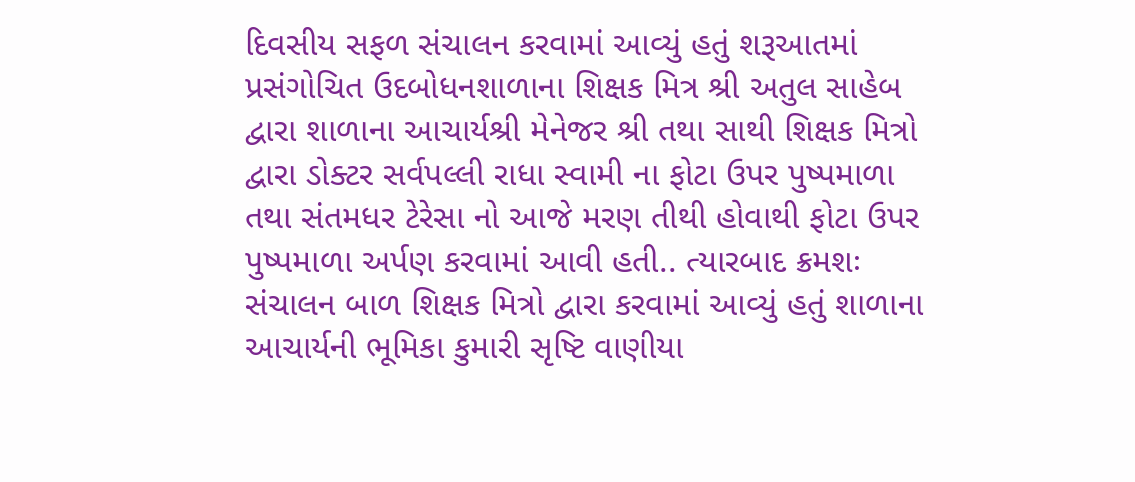દિવસીય સફળ સંચાલન કરવામાં આવ્યું હતું શરૂઆતમાં પ્રસંગોચિત ઉદબોધનશાળાના શિક્ષક મિત્ર શ્રી અતુલ સાહેબ દ્વારા શાળાના આચાર્યશ્રી મેનેજર શ્રી તથા સાથી શિક્ષક મિત્રો દ્વારા ડોક્ટર સર્વપલ્લી રાધા સ્વામી ના ફોટા ઉપર પુષ્પમાળા તથા સંતમધર ટેરેસા નો આજે મરણ તીથી હોવાથી ફોટા ઉપર પુષ્પમાળા અર્પણ કરવામાં આવી હતી.. ત્યારબાદ ક્રમશઃ સંચાલન બાળ શિક્ષક મિત્રો દ્વારા કરવામાં આવ્યું હતું શાળાના આચાર્યની ભૂમિકા કુમારી સૃષ્ટિ વાણીયા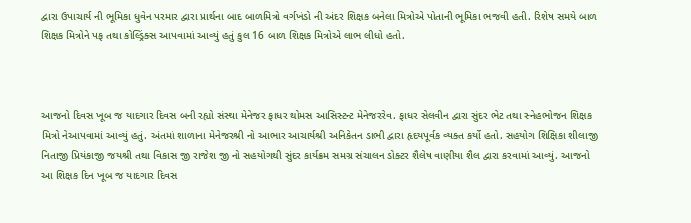દ્વારા ઉપાચાર્ય ની ભૂમિકા ધુવેન પરમાર દ્વારા પ્રાર્થના બાદ બાળમિત્રો વર્ગખંડો ની અંદર શિક્ષક બનેલા મિત્રોએ પોતાની ભૂમિકા ભજવી હતી. રિશેષ સમયે બાળ શિક્ષક મિત્રોને પફ તથા કોલ્ડ્રિંક્સ આપવામાં આવ્યું હતું કુલ 16 બાળ શિક્ષક મિત્રોએ લાભ લીધો હતો.



આજનો દિવસ ખૂબ જ યાદગાર દિવસ બની રહ્યો સંસ્થા મેનેજર ફાધર થોમસ આસિસ્ટન્ટ મેનેજરરેવ. ફાધર સેલવીન દ્વારા સુંદર ભેટ તથા સ્નેહભોજન શિક્ષક મિત્રો નેઆપવામાં આવ્યું હતું. અંતમાં શાળાના મેનેજરશ્રી નો આભાર આચાર્યશ્રી અનિકેતન ડાભી દ્વારા હૃદયપૂર્વક વ્યક્ત કર્યો હતો. સહયોગ શિક્ષિકા શીલાજી નિતાજી પ્રિયંકાજી જયશ્રી તથા વિકાસ જી રાજેશ જી નો સહયોગથી સુંદર કાર્યક્રમ સમગ્ર સંચાલન ડોક્ટર શૈલેષ વાણીયા શૈલ દ્વારા કરવામાં આવ્યું. આજનો આ શિક્ષક દિન ખૂબ જ યાદગાર દિવસ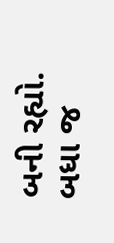બની રહ્યો. બધા જ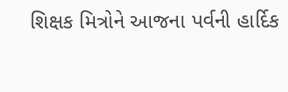શિક્ષક મિત્રોને આજના પર્વની હાર્દિક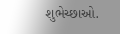શુભેચ્છાઓ.